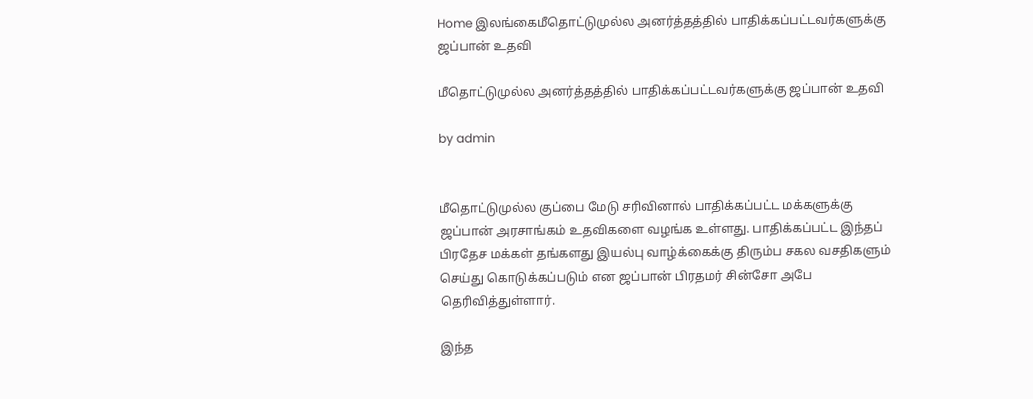Home இலங்கைமீதொட்டுமுல்ல அனர்த்தத்தில் பாதிக்கப்பட்டவர்களுக்கு ஜப்பான் உதவி

மீதொட்டுமுல்ல அனர்த்தத்தில் பாதிக்கப்பட்டவர்களுக்கு ஜப்பான் உதவி

by admin


மீதொட்டுமுல்ல குப்பை மேடு சரிவினால் பாதிக்கப்பட்ட மக்களுக்கு ஜப்பான் அரசாங்கம் உதவிகளை வழங்க உள்ளது. பாதிக்கப்பட்ட இந்தப் பிரதேச மக்கள் தங்களது இயல்பு வாழ்க்கைக்கு திரும்ப சகல வசதிகளும் செய்து கொடுக்கப்படும் என ஜப்பான் பிரதமர் சின்சோ அபே தெரிவித்துள்ளார்.

இந்த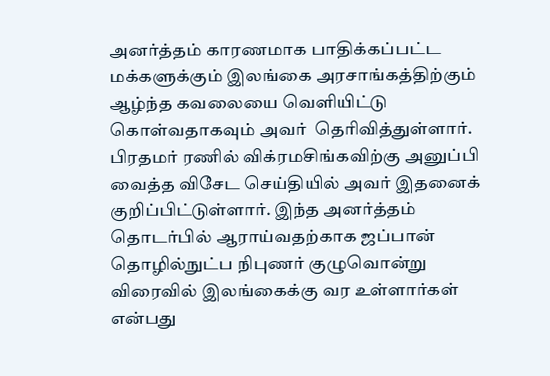அனர்த்தம் காரணமாக பாதிக்கப்பட்ட மக்களுக்கும் இலங்கை அரசாங்கத்திற்கும் ஆழ்ந்த கவலையை வெளியிட்டு கொள்வதாகவும் அவர்  தெரிவித்துள்ளார். பிரதமர் ரணில் விக்ரமசிங்கவிற்கு அனுப்பி வைத்த விசேட செய்தியில் அவர் இதனைக் குறிப்பிட்டுள்ளார். இந்த அனர்த்தம் தொடர்பில் ஆராய்வதற்காக ஜப்பான் தொழில்நுட்ப நிபுணர் குழுவொன்று விரைவில் இலங்கைக்கு வர உள்ளார்கள் என்பது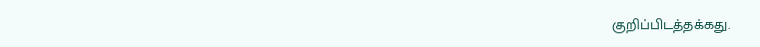குறிப்பிடத்தக்கது.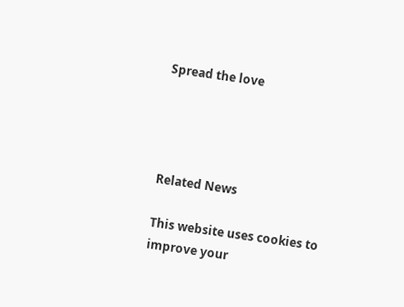Spread the love




Related News

This website uses cookies to improve your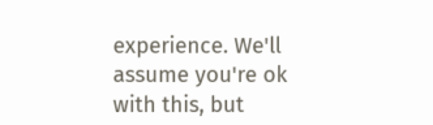experience. We'll assume you're ok with this, but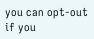you can opt-out if you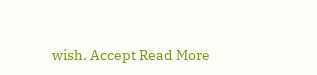wish. Accept Read More